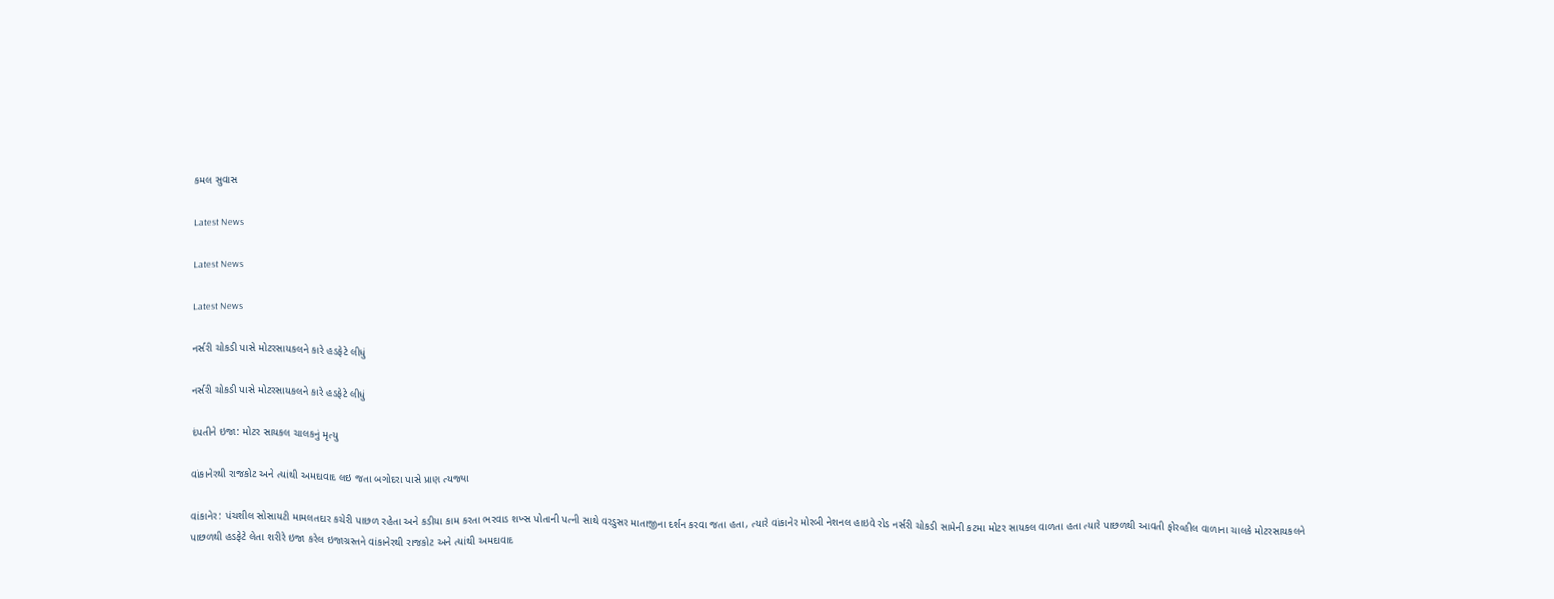કમલ સુવાસ

Latest News

Latest News

Latest News

નર્સરી ચોકડી પાસે મોટરસાયકલને કારે હડફેટે લીધું

નર્સરી ચોકડી પાસે મોટરસાયકલને કારે હડફેટે લીધું

દંપતીને ઇજા: મોટર સાયકલ ચાલકનું મૃત્યુ

વાંકાનેરથી રાજકોટ અને ત્યાંથી અમદાવાદ લઇ જતા બગોદરા પાસે પ્રાણ ત્યજ્યા

વાંકાનેર: પંચશીલ સોસાયટી મામલતદાર કચેરી પાછળ રહેતા અને કડીયા કામ કરતા ભરવાડ શખ્સ પોતાની પત્ની સાથે વરડુસર માતાજીના દર્શન કરવા જતા હતા, ત્યારે વાંકાનેર મોરબી નેશનલ હાઇવે રોડ નર્સરી ચોકડી સામેની કટમા મોટર સાયકલ વાળતા હતા ત્યારે પાછળથી આવતી ફોરવ્હીલ વાળાના ચાલકે મોટરસાયકલને પાછળથી હડફેટે લેતા શરીરે ઇજા કરેલ ઇજાગ્રસ્તને વાંકાનેરથી રાજકોટ અને ત્યાંથી અમદાવાદ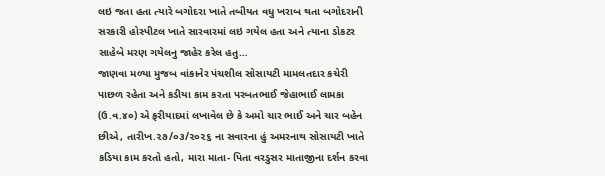લઇ જતા હતા ત્યારે બગોદરા ખાતે તબીયત વધુ ખરાબ થતા બગોદરાની સરકારી હોસ્પીટલ ખાતે સારવારમાં લઇ ગયેલ હતા અને ત્યાના ડોકટર સાહેબે મરણ ગયેલનુ જાહેર કરેલ હતુ…
જાણવા મળ્યા મુજબ વાંકાનેર પંચશીલ સોસાયટી મામલતદાર કચેરી પાછળ રહેતા અને કડીયા કામ કરતા પરબતભાઈ જેહાભાઈ લામકા (ઉ.વ.૪૦) એ ફરીયાદમાં લખાવેલ છે કે અમો ચાર ભાઈ અને ચાર બહેન છીએ, તારીખ.૨૭/૦૩/૨૦૨૬ ના સવારના હું અમરનાથ સોસાયટી ખાતે કડિયા કામ કરતો હતો, મારા માતા- પિતા વરડુસર માતાજીના દર્શન કરવા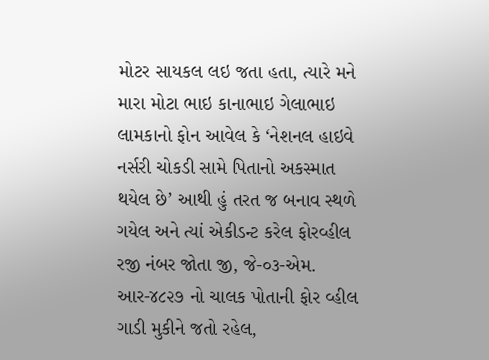મોટર સાયકલ લઇ જતા હતા, ત્યારે મને મારા મોટા ભાઇ કાનાભાઇ ગેલાભાઇ લામકાનો ફોન આવેલ કે ‘નેશનલ હાઇવે નર્સરી ચોકડી સામે પિતાનો અકસ્માત થયેલ છે’ આથી હું તરત જ બનાવ સ્થળે ગયેલ અને ત્યાં એકીડન્ટ કરેલ ફોરવ્હીલ રજી નંબર જોતા જી, જે-૦૩-એમ. આર-૪૮૨૭ નો ચાલક પોતાની ફોર વ્હીલ ગાડી મુકીને જતો રહેલ,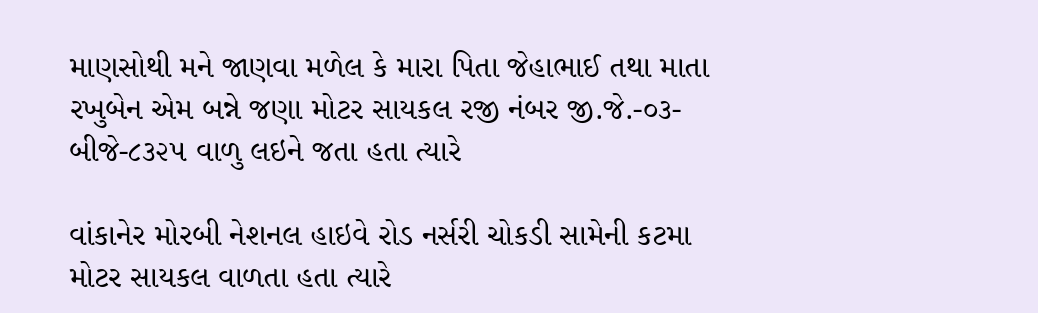માણસોથી મને જાણવા મળેલ કે મારા પિતા જેહાભાઈ તથા માતા રખુબેન એમ બન્ને જણા મોટર સાયકલ રજી નંબર જી.જે.-૦૩-બીજે-૮૩૨૫ વાળુ લઇને જતા હતા ત્યારે

વાંકાનેર મોરબી નેશનલ હાઇવે રોડ નર્સરી ચોકડી સામેની કટમા મોટર સાયકલ વાળતા હતા ત્યારે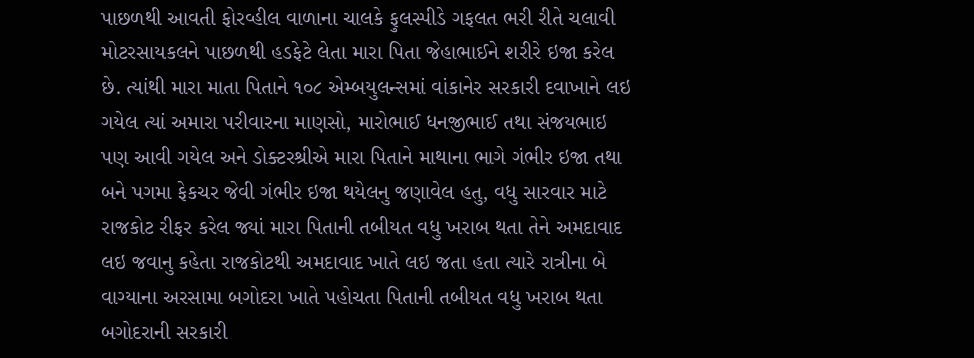પાછળથી આવતી ફોરવ્હીલ વાળાના ચાલકે ફુલસ્પીડે ગફલત ભરી રીતે ચલાવી મોટરસાયકલને પાછળથી હડફેટે લેતા મારા પિતા જેહાભાઈને શરીરે ઇજા કરેલ છે. ત્યાંથી મારા માતા પિતાને ૧૦૮ એમ્બયુલન્સમાં વાંકાનેર સરકારી દવાખાને લઇ ગયેલ ત્યાં અમારા પરીવારના માણસો, મારોભાઈ ધનજીભાઈ તથા સંજયભાઇ પણ આવી ગયેલ અને ડોક્ટરશ્રીએ મારા પિતાને માથાના ભાગે ગંભીર ઇજા તથા બને પગમા ફેકચર જેવી ગંભીર ઇજા થયેલનુ જણાવેલ હતુ, વધુ સારવાર માટે રાજકોટ રીફર કરેલ જ્યાં મારા પિતાની તબીયત વધુ ખરાબ થતા તેને અમદાવાદ લઇ જવાનુ કહેતા રાજકોટથી અમદાવાદ ખાતે લઇ જતા હતા ત્યારે રાત્રીના બે વાગ્યાના અરસામા બગોદરા ખાતે પહોચતા પિતાની તબીયત વધુ ખરાબ થતા બગોદરાની સરકારી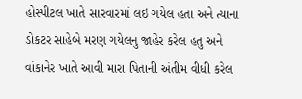હોસ્પીટલ ખાતે સારવારમાં લઇ ગયેલ હતા અને ત્યાના ડોકટર સાહેબે મરણ ગયેલનુ જાહેર કરેલ હતુ અને વાંકાનેર ખાતે આવી મારા પિતાની અંતીમ વીધી કરેલ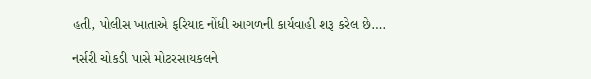હતી, પોલીસ ખાતાએ ફરિયાદ નોંધી આગળની કાર્યવાહી શરૂ કરેલ છે….

નર્સરી ચોકડી પાસે મોટરસાયકલને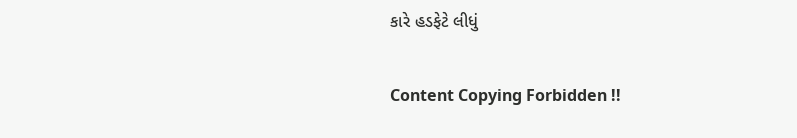કારે હડફેટે લીધું

Content Copying Forbidden !!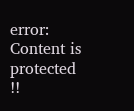error: Content is protected !!